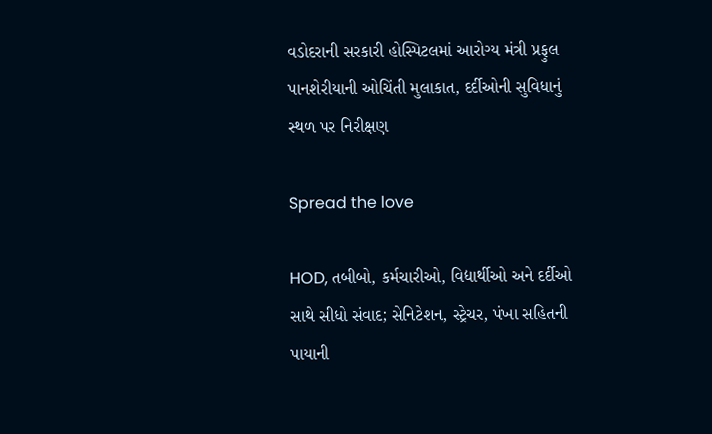વડોદરાની સરકારી હોસ્પિટલમાં આરોગ્ય મંત્રી પ્રફુલ પાનશેરીયાની ઓચિંતી મુલાકાત, દર્દીઓની સુવિધાનું સ્થળ પર નિરીક્ષણ

Spread the love

HOD, તબીબો, કર્મચારીઓ, વિદ્યાર્થીઓ અને દર્દીઓ સાથે સીધો સંવાદ; સેનિટેશન, સ્ટ્રેચર, પંખા સહિતની પાયાની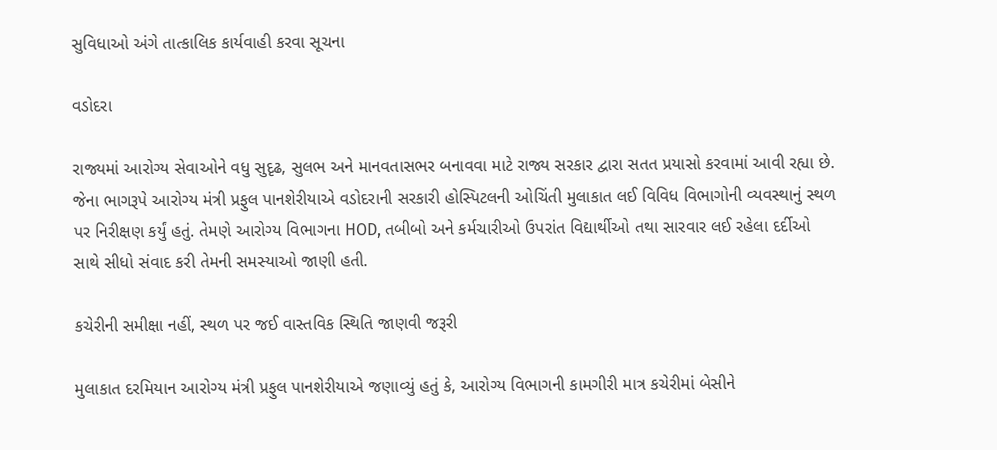સુવિધાઓ અંગે તાત્કાલિક કાર્યવાહી કરવા સૂચના

વડોદરા

રાજ્યમાં આરોગ્ય સેવાઓને વધુ સુદૃઢ, સુલભ અને માનવતાસભર બનાવવા માટે રાજ્ય સરકાર દ્વારા સતત પ્રયાસો કરવામાં આવી રહ્યા છે. જેના ભાગરૂપે આરોગ્ય મંત્રી પ્રફુલ પાનશેરીયાએ વડોદરાની સરકારી હોસ્પિટલની ઓચિંતી મુલાકાત લઈ વિવિધ વિભાગોની વ્યવસ્થાનું સ્થળ પર નિરીક્ષણ કર્યું હતું. તેમણે આરોગ્ય વિભાગના HOD, તબીબો અને કર્મચારીઓ ઉપરાંત વિદ્યાર્થીઓ તથા સારવાર લઈ રહેલા દર્દીઓ સાથે સીધો સંવાદ કરી તેમની સમસ્યાઓ જાણી હતી.

કચેરીની સમીક્ષા નહીં, સ્થળ પર જઈ વાસ્તવિક સ્થિતિ જાણવી જરૂરી

મુલાકાત દરમિયાન આરોગ્ય મંત્રી પ્રફુલ પાનશેરીયાએ જણાવ્યું હતું કે, આરોગ્ય વિભાગની કામગીરી માત્ર કચેરીમાં બેસીને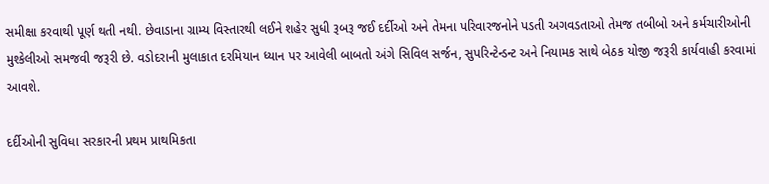સમીક્ષા કરવાથી પૂર્ણ થતી નથી. છેવાડાના ગ્રામ્ય વિસ્તારથી લઈને શહેર સુધી રૂબરૂ જઈ દર્દીઓ અને તેમના પરિવારજનોને પડતી અગવડતાઓ તેમજ તબીબો અને કર્મચારીઓની મુશ્કેલીઓ સમજવી જરૂરી છે. વડોદરાની મુલાકાત દરમિયાન ધ્યાન પર આવેલી બાબતો અંગે સિવિલ સર્જન, સુપરિન્ટેન્ડન્ટ અને નિયામક સાથે બેઠક યોજી જરૂરી કાર્યવાહી કરવામાં આવશે.

દર્દીઓની સુવિધા સરકારની પ્રથમ પ્રાથમિકતા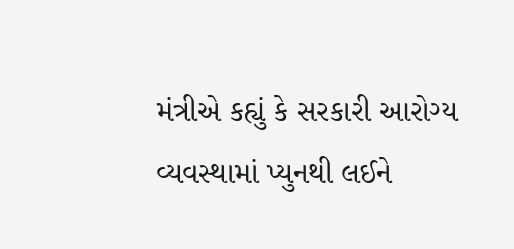મંત્રીએ કહ્યું કે સરકારી આરોગ્ય વ્યવસ્થામાં પ્યુનથી લઈને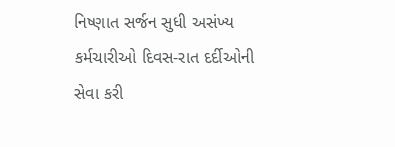નિષ્ણાત સર્જન સુધી અસંખ્ય કર્મચારીઓ દિવસ-રાત દર્દીઓની સેવા કરી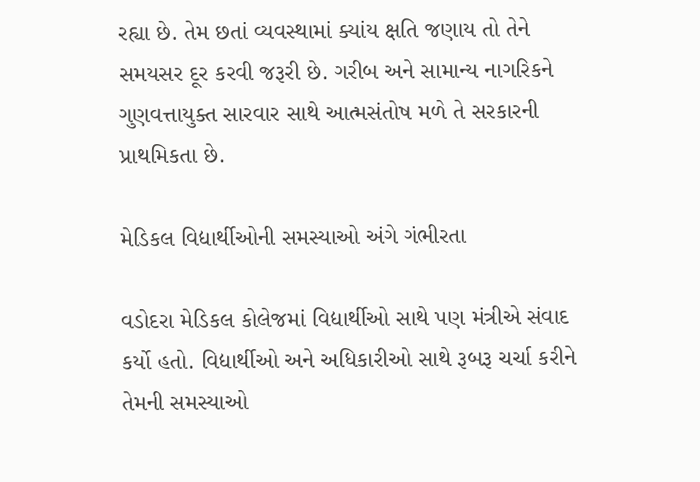રહ્યા છે. તેમ છતાં વ્યવસ્થામાં ક્યાંય ક્ષતિ જણાય તો તેને સમયસર દૂર કરવી જરૂરી છે. ગરીબ અને સામાન્ય નાગરિકને ગુણવત્તાયુક્ત સારવાર સાથે આત્મસંતોષ મળે તે સરકારની પ્રાથમિકતા છે.

મેડિકલ વિદ્યાર્થીઓની સમસ્યાઓ અંગે ગંભીરતા

વડોદરા મેડિકલ કોલેજમાં વિદ્યાર્થીઓ સાથે પણ મંત્રીએ સંવાદ કર્યો હતો. વિદ્યાર્થીઓ અને અધિકારીઓ સાથે રૂબરૂ ચર્ચા કરીને તેમની સમસ્યાઓ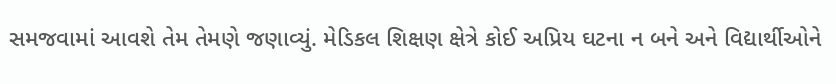સમજવામાં આવશે તેમ તેમણે જણાવ્યું. મેડિકલ શિક્ષણ ક્ષેત્રે કોઈ અપ્રિય ઘટના ન બને અને વિદ્યાર્થીઓને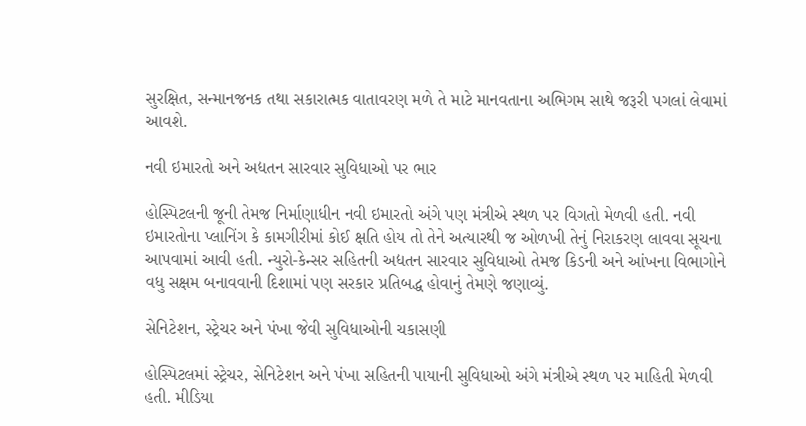સુરક્ષિત, સન્માનજનક તથા સકારાત્મક વાતાવરણ મળે તે માટે માનવતાના અભિગમ સાથે જરૂરી પગલાં લેવામાં આવશે.

નવી ઇમારતો અને અદ્યતન સારવાર સુવિધાઓ પર ભાર

હોસ્પિટલની જૂની તેમજ નિર્માણાધીન નવી ઇમારતો અંગે પણ મંત્રીએ સ્થળ પર વિગતો મેળવી હતી. નવી ઇમારતોના પ્લાનિંગ કે કામગીરીમાં કોઈ ક્ષતિ હોય તો તેને અત્યારથી જ ઓળખી તેનું નિરાકરણ લાવવા સૂચના આપવામાં આવી હતી. ન્યુરો-કેન્સર સહિતની અદ્યતન સારવાર સુવિધાઓ તેમજ કિડની અને આંખના વિભાગોને વધુ સક્ષમ બનાવવાની દિશામાં પણ સરકાર પ્રતિબદ્ધ હોવાનું તેમણે જણાવ્યું.

સેનિટેશન, સ્ટ્રેચર અને પંખા જેવી સુવિધાઓની ચકાસણી

હોસ્પિટલમાં સ્ટ્રેચર, સેનિટેશન અને પંખા સહિતની પાયાની સુવિધાઓ અંગે મંત્રીએ સ્થળ પર માહિતી મેળવી હતી. મીડિયા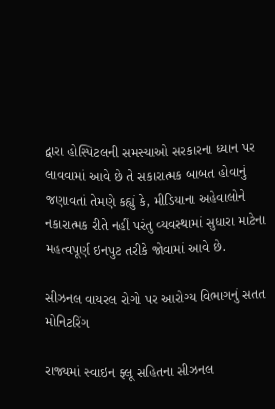દ્વારા હોસ્પિટલની સમસ્યાઓ સરકારના ધ્યાન પર લાવવામાં આવે છે તે સકારાત્મક બાબત હોવાનું જણાવતાં તેમણે કહ્યું કે, મીડિયાના અહેવાલોને નકારાત્મક રીતે નહીં પરંતુ વ્યવસ્થામાં સુધારા માટેના મહત્વપૂર્ણ ઇનપુટ તરીકે જોવામાં આવે છે.

સીઝનલ વાયરલ રોગો પર આરોગ્ય વિભાગનું સતત મોનિટરિંગ

રાજ્યમાં સ્વાઇન ફ્લૂ સહિતના સીઝનલ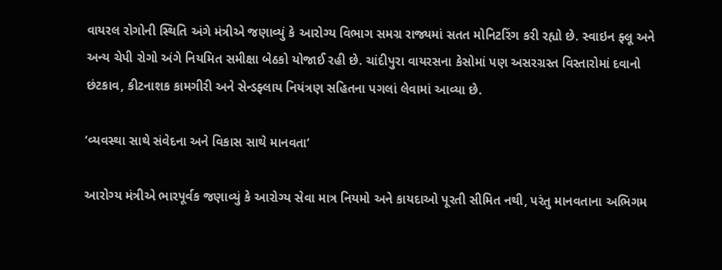વાયરલ રોગોની સ્થિતિ અંગે મંત્રીએ જણાવ્યું કે આરોગ્ય વિભાગ સમગ્ર રાજ્યમાં સતત મોનિટરિંગ કરી રહ્યો છે. સ્વાઇન ફ્લૂ અને અન્ય ચેપી રોગો અંગે નિયમિત સમીક્ષા બેઠકો યોજાઈ રહી છે. ચાંદીપુરા વાયરસના કેસોમાં પણ અસરગ્રસ્ત વિસ્તારોમાં દવાનો છંટકાવ, કીટનાશક કામગીરી અને સેન્ડફ્લાય નિયંત્રણ સહિતના પગલાં લેવામાં આવ્યા છે.

‘વ્યવસ્થા સાથે સંવેદના અને વિકાસ સાથે માનવતા’

આરોગ્ય મંત્રીએ ભારપૂર્વક જણાવ્યું કે આરોગ્ય સેવા માત્ર નિયમો અને કાયદાઓ પૂરતી સીમિત નથી, પરંતુ માનવતાના અભિગમ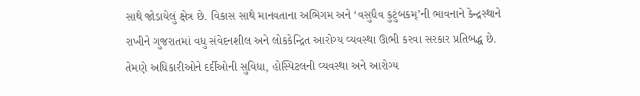સાથે જોડાયેલું ક્ષેત્ર છે. વિકાસ સાથે માનવતાના અભિગમ અને ‘વસુધૈવ કુટુંબકમ્’ની ભાવનાને કેન્દ્રસ્થાને રાખીને ગુજરાતમાં વધુ સંવેદનશીલ અને લોકકેન્દ્રિત આરોગ્ય વ્યવસ્થા ઊભી કરવા સરકાર પ્રતિબદ્ધ છે. તેમણે અધિકારીઓને દર્દીઓની સુવિધા, હોસ્પિટલની વ્યવસ્થા અને આરોગ્ય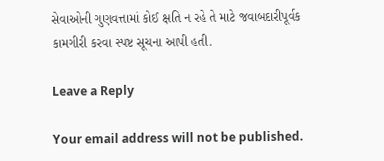સેવાઓની ગુણવત્તામાં કોઈ ક્ષતિ ન રહે તે માટે જવાબદારીપૂર્વક કામગીરી કરવા સ્પષ્ટ સૂચના આપી હતી.

Leave a Reply

Your email address will not be published.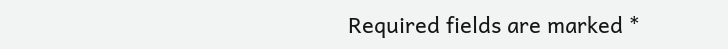Required fields are marked *